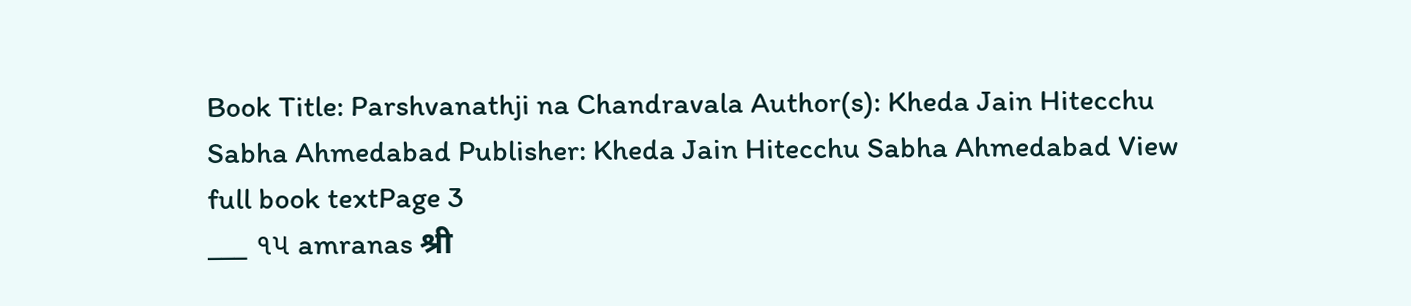Book Title: Parshvanathji na Chandravala Author(s): Kheda Jain Hitecchu Sabha Ahmedabad Publisher: Kheda Jain Hitecchu Sabha Ahmedabad View full book textPage 3
___ ૧૫ amranas श्री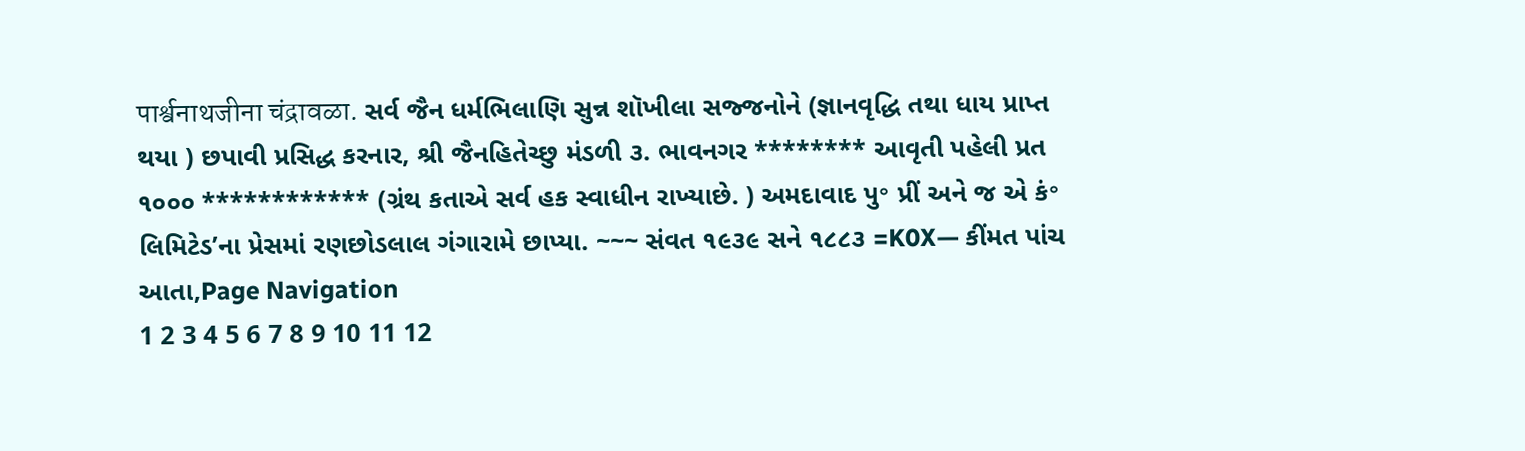पार्श्वनाथजीना चंद्रावळा. સર્વ જૈન ધર્મભિલાણિ સુન્ન શૉખીલા સજ્જનોને (જ્ઞાનવૃદ્ધિ તથા ધાય પ્રાપ્ત થયા ) છપાવી પ્રસિદ્ધ કરનાર, શ્રી જૈનહિતેચ્છુ મંડળી ૩. ભાવનગર ******** આવૃતી પહેલી પ્રત ૧૦૦૦ ************ (ગ્રંથ કતાએ સર્વ હક સ્વાધીન રાખ્યાછે. ) અમદાવાદ પુ॰ પ્રીં અને જ એ કં॰ લિમિટેડ’ના પ્રેસમાં રણછોડલાલ ગંગારામે છાપ્યા. ~~~ સંવત ૧૯૩૯ સને ૧૮૮૩ =K0X— કીંમત પાંચ આતા,Page Navigation
1 2 3 4 5 6 7 8 9 10 11 12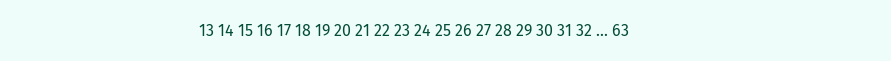13 14 15 16 17 18 19 20 21 22 23 24 25 26 27 28 29 30 31 32 ... 63